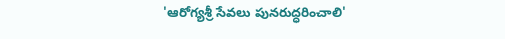'ఆరోగ్యశ్రీ సేవలు పునరుద్ధరించాలి'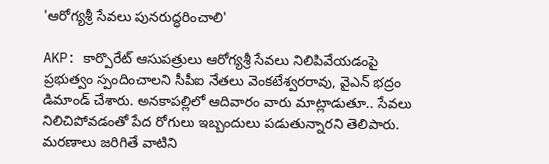'ఆరోగ్యశ్రీ సేవలు పునరుద్ధరించాలి'

AKP: కార్పొరేట్ ఆసుపత్రులు ఆరోగ్యశ్రీ సేవలు నిలిపివేయడంపై ప్రభుత్వం స్పందించాలని సీపీఐ నేతలు వెంకటేశ్వరరావు, వైఎన్ భద్రం డిమాండ్ చేశారు. అనకాపల్లిలో ఆదివారం వారు మాట్లాడుతూ.. సేవలు నిలిచిపోవడంతో పేద రోగులు ఇబ్బందులు పడుతున్నారని తెలిపారు. మరణాలు జరిగితే వాటిని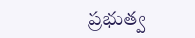ప్రభుత్వ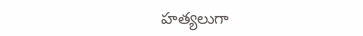హత్యలుగా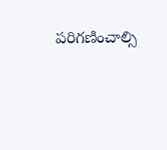పరిగణించాల్సి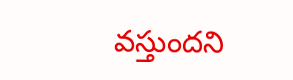వస్తుందని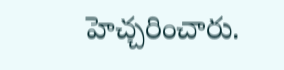హెచ్చరించారు.